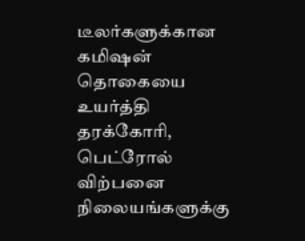டீலர்களுக்கான கமிஷன் தொகையை உயர்த்தி தரக்கோரி, பெட்ரோல் விற்பனை நிலையங்களுக்கு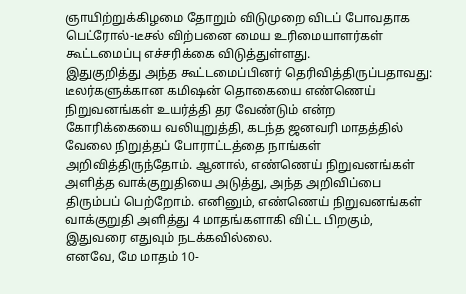ஞாயிற்றுக்கிழமை தோறும் விடுமுறை விடப் போவதாக பெட்ரோல்-டீசல் விற்பனை மைய உரிமையாளர்கள் கூட்டமைப்பு எச்சரிக்கை விடுத்துள்ளது.
இதுகுறித்து அந்த கூட்டமைப்பினர் தெரிவித்திருப்பதாவது:
டீலர்களுக்கான கமிஷன் தொகையை எண்ணெய் நிறுவனங்கள் உயர்த்தி தர வேண்டும் என்ற கோரிக்கையை வலியுறுத்தி, கடந்த ஜனவரி மாதத்தில் வேலை நிறுத்தப் போராட்டத்தை நாங்கள் அறிவித்திருந்தோம். ஆனால், எண்ணெய் நிறுவனங்கள் அளித்த வாக்குறுதியை அடுத்து, அந்த அறிவிப்பை திரும்பப் பெற்றோம். எனினும், எண்ணெய் நிறுவனங்கள் வாக்குறுதி அளித்து 4 மாதங்களாகி விட்ட பிறகும், இதுவரை எதுவும் நடக்கவில்லை.
எனவே, மே மாதம் 10-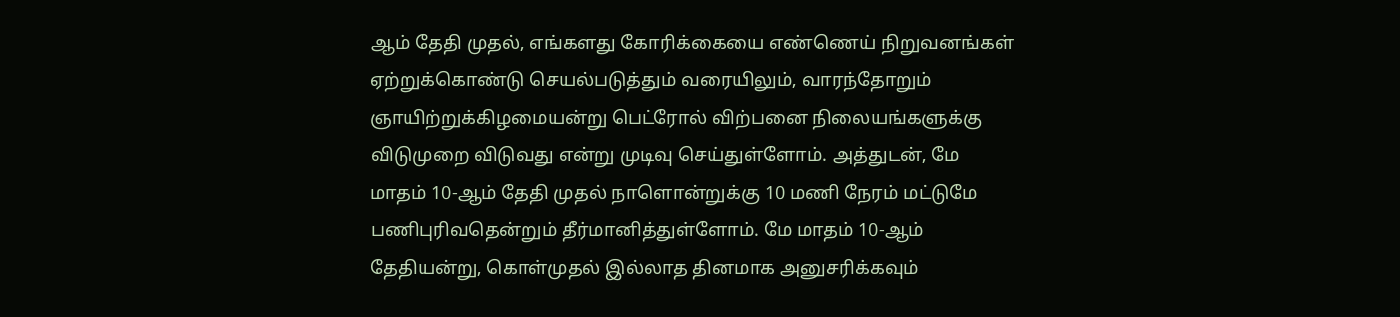ஆம் தேதி முதல், எங்களது கோரிக்கையை எண்ணெய் நிறுவனங்கள் ஏற்றுக்கொண்டு செயல்படுத்தும் வரையிலும், வாரந்தோறும் ஞாயிற்றுக்கிழமையன்று பெட்ரோல் விற்பனை நிலையங்களுக்கு விடுமுறை விடுவது என்று முடிவு செய்துள்ளோம். அத்துடன், மே மாதம் 10-ஆம் தேதி முதல் நாளொன்றுக்கு 10 மணி நேரம் மட்டுமே பணிபுரிவதென்றும் தீர்மானித்துள்ளோம். மே மாதம் 10-ஆம் தேதியன்று, கொள்முதல் இல்லாத தினமாக அனுசரிக்கவும்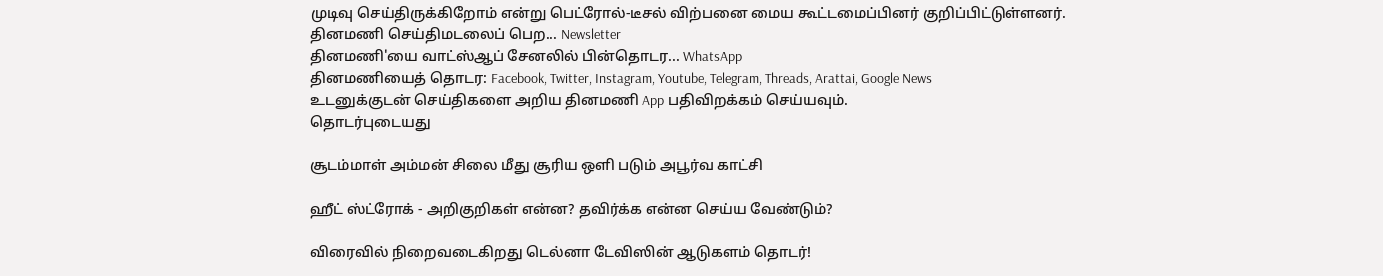முடிவு செய்திருக்கிறோம் என்று பெட்ரோல்-டீசல் விற்பனை மைய கூட்டமைப்பினர் குறிப்பிட்டுள்ளனர்.
தினமணி செய்திமடலைப் பெற... Newsletter
தினமணி'யை வாட்ஸ்ஆப் சேனலில் பின்தொடர... WhatsApp
தினமணியைத் தொடர: Facebook, Twitter, Instagram, Youtube, Telegram, Threads, Arattai, Google News
உடனுக்குடன் செய்திகளை அறிய தினமணி App பதிவிறக்கம் செய்யவும்.
தொடர்புடையது

சூடம்மாள் அம்மன் சிலை மீது சூரிய ஒளி படும் அபூர்வ காட்சி

ஹீட் ஸ்ட்ரோக் - அறிகுறிகள் என்ன? தவிர்க்க என்ன செய்ய வேண்டும்?

விரைவில் நிறைவடைகிறது டெல்னா டேவிஸின் ஆடுகளம் தொடர்!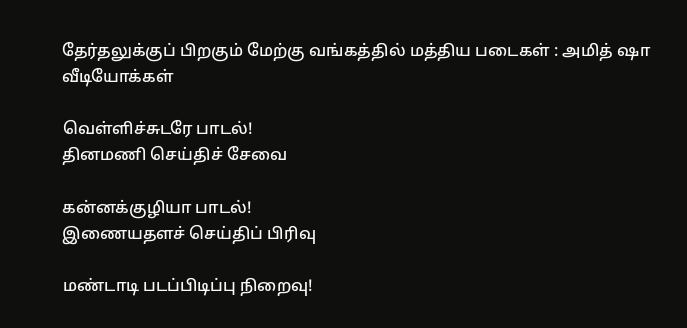தேர்தலுக்குப் பிறகும் மேற்கு வங்கத்தில் மத்திய படைகள் : அமித் ஷா
வீடியோக்கள்

வெள்ளிச்சுடரே பாடல்!
தினமணி செய்திச் சேவை

கன்னக்குழியா பாடல்!
இணையதளச் செய்திப் பிரிவு

மண்டாடி படப்பிடிப்பு நிறைவு!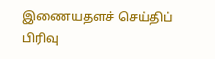இணையதளச் செய்திப் பிரிவு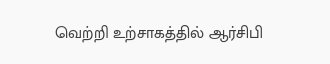வெற்றி உற்சாகத்தில் ஆர்சிபி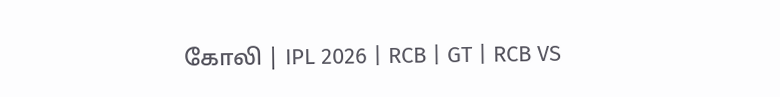கோலி | IPL 2026 | RCB | GT | RCB VS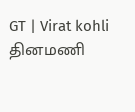GT | Virat kohli
தினமணி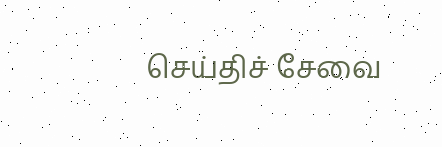செய்திச் சேவை